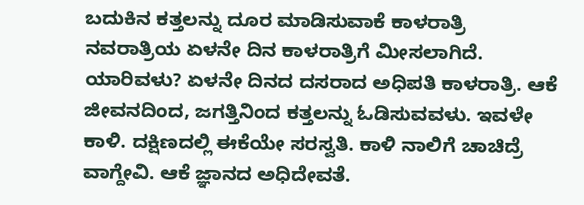ಬದುಕಿನ ಕತ್ತಲನ್ನು ದೂರ ಮಾಡಿಸುವಾಕೆ ಕಾಳರಾತ್ರಿ ನವರಾತ್ರಿಯ ಏಳನೇ ದಿನ ಕಾಳರಾತ್ರಿಗೆ ಮೀಸಲಾಗಿದೆ. ಯಾರಿವಳು? ಏಳನೇ ದಿನದ ದಸರಾದ ಅಧಿಪತಿ ಕಾಳರಾತ್ರಿ. ಆಕೆ ಜೀವನದಿಂದ, ಜಗತ್ತಿನಿಂದ ಕತ್ತಲನ್ನು ಓಡಿಸುವವಳು. ಇವಳೇ ಕಾಳಿ. ದಕ್ಷಿಣದಲ್ಲಿ ಈಕೆಯೇ ಸರಸ್ವತಿ. ಕಾಳಿ ನಾಲಿಗೆ ಚಾಚಿದ್ರೆ ವಾಗ್ದೇವಿ. ಆಕೆ ಜ್ಞಾನದ ಅಧಿದೇವತೆ.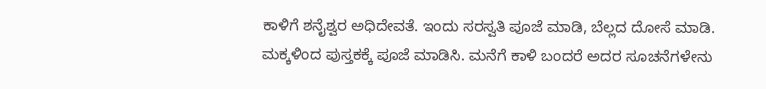ಕಾಳಿಗೆ ಶನೈಶ್ವರ ಅಧಿದೇವತೆ. ಇಂದು ಸರಸ್ವತಿ ಪೂಜೆ ಮಾಡಿ, ಬೆಲ್ಲದ ದೋಸೆ ಮಾಡಿ. ಮಕ್ಕಳಿಂದ ಪುಸ್ತಕಕ್ಕೆ ಪೂಜೆ ಮಾಡಿಸಿ. ಮನೆಗೆ ಕಾಳಿ ಬಂದರೆ ಅದರ ಸೂಚನೆಗಳೇನು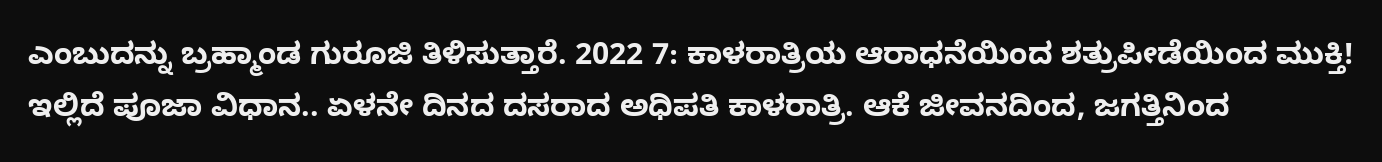ಎಂಬುದನ್ನು ಬ್ರಹ್ಮಾಂಡ ಗುರೂಜಿ ತಿಳಿಸುತ್ತಾರೆ. 2022 7: ಕಾಳರಾತ್ರಿಯ ಆರಾಧನೆಯಿಂದ ಶತ್ರುಪೀಡೆಯಿಂದ ಮುಕ್ತಿ! ಇಲ್ಲಿದೆ ಪೂಜಾ ವಿಧಾನ.. ಏಳನೇ ದಿನದ ದಸರಾದ ಅಧಿಪತಿ ಕಾಳರಾತ್ರಿ. ಆಕೆ ಜೀವನದಿಂದ, ಜಗತ್ತಿನಿಂದ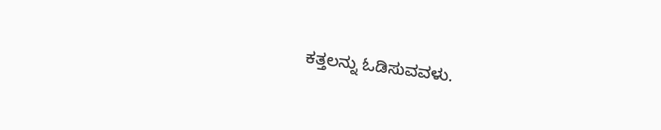ಕತ್ತಲನ್ನು ಓಡಿಸುವವಳು.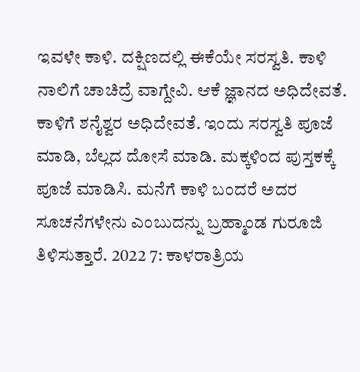ಇವಳೇ ಕಾಳಿ. ದಕ್ಷಿಣದಲ್ಲಿ ಈಕೆಯೇ ಸರಸ್ವತಿ. ಕಾಳಿ ನಾಲಿಗೆ ಚಾಚಿದ್ರೆ ವಾಗ್ದೇವಿ. ಆಕೆ ಜ್ಞಾನದ ಅಧಿದೇವತೆ. ಕಾಳಿಗೆ ಶನೈಶ್ವರ ಅಧಿದೇವತೆ. ಇಂದು ಸರಸ್ವತಿ ಪೂಜೆ ಮಾಡಿ, ಬೆಲ್ಲದ ದೋಸೆ ಮಾಡಿ. ಮಕ್ಕಳಿಂದ ಪುಸ್ತಕಕ್ಕೆ ಪೂಜೆ ಮಾಡಿಸಿ. ಮನೆಗೆ ಕಾಳಿ ಬಂದರೆ ಅದರ ಸೂಚನೆಗಳೇನು ಎಂಬುದನ್ನು ಬ್ರಹ್ಮಾಂಡ ಗುರೂಜಿ ತಿಳಿಸುತ್ತಾರೆ. 2022 7: ಕಾಳರಾತ್ರಿಯ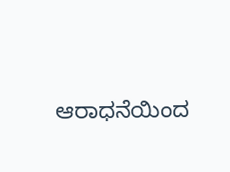ಆರಾಧನೆಯಿಂದ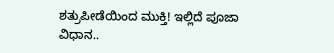ಶತ್ರುಪೀಡೆಯಿಂದ ಮುಕ್ತಿ! ಇಲ್ಲಿದೆ ಪೂಜಾ ವಿಧಾನ..